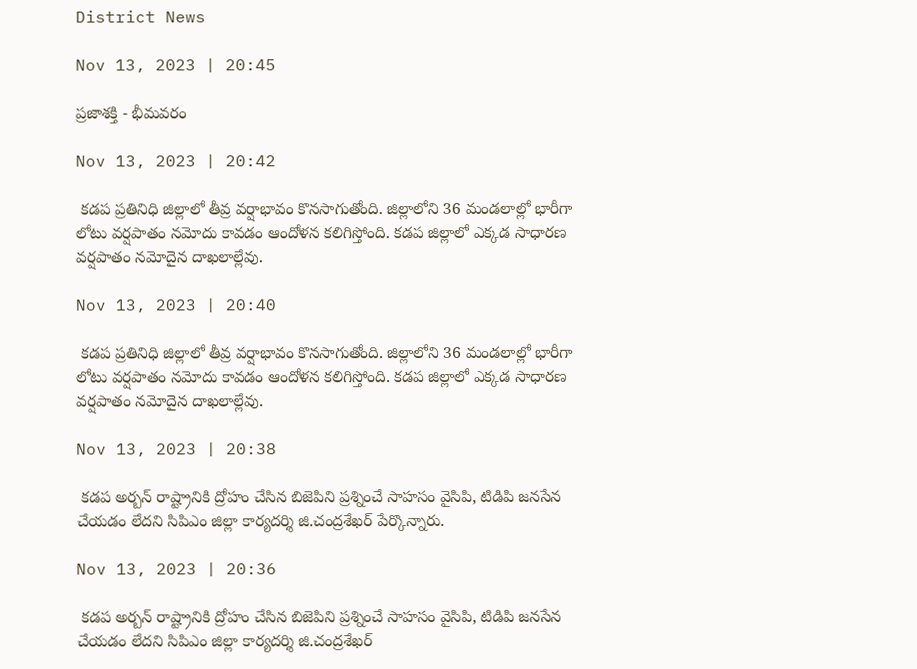District News

Nov 13, 2023 | 20:45

ప్రజాశక్తి - భీమవరం

Nov 13, 2023 | 20:42

 కడప ప్రతినిధి జిల్లాలో తీవ్ర వర్షాభావం కొనసాగుతోంది. జిల్లాలోని 36 మండలాల్లో భారీగా లోటు వర్షపాతం నమోదు కావడం ఆందోళన కలిగిస్తోంది. కడప జిల్లాలో ఎక్కడ సాధారణ వర్షపాతం నమోదైన దాఖలాల్లేవు.

Nov 13, 2023 | 20:40

 కడప ప్రతినిధి జిల్లాలో తీవ్ర వర్షాభావం కొనసాగుతోంది. జిల్లాలోని 36 మండలాల్లో భారీగా లోటు వర్షపాతం నమోదు కావడం ఆందోళన కలిగిస్తోంది. కడప జిల్లాలో ఎక్కడ సాధారణ వర్షపాతం నమోదైన దాఖలాల్లేవు.

Nov 13, 2023 | 20:38

 కడప అర్బన్‌ రాష్ట్రానికి ద్రోహం చేసిన బిజెపిని ప్రశ్నించే సాహసం వైసిపి, టిడిపి జనసేన చేయడం లేదని సిపిఎం జిల్లా కార్యదర్శి జి.చంద్రశేఖర్‌ పేర్కొన్నారు.

Nov 13, 2023 | 20:36

 కడప అర్బన్‌ రాష్ట్రానికి ద్రోహం చేసిన బిజెపిని ప్రశ్నించే సాహసం వైసిపి, టిడిపి జనసేన చేయడం లేదని సిపిఎం జిల్లా కార్యదర్శి జి.చంద్రశేఖర్‌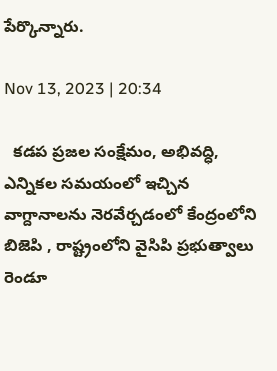పేర్కొన్నారు.

Nov 13, 2023 | 20:34

  కడప ప్రజల సంక్షేమం, అభివద్ధి, ఎన్నికల సమయంలో ఇచ్చిన వాగ్దానాలను నెరవేర్చడంలో కేంద్రంలోని బిజెపి , రాష్ట్రంలోని వైసిపి ప్రభుత్వాలు రెండూ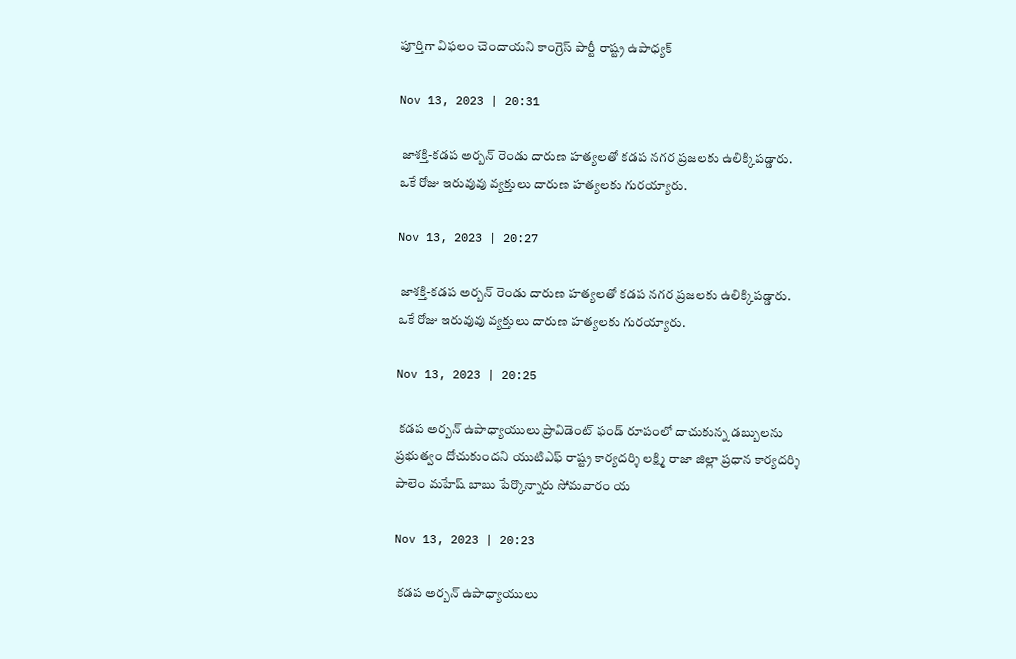పూర్తిగా విఫలం చెందాయని కాంగ్రెస్‌ పార్టీ రాష్ట్ర ఉపాధ్యక్

Nov 13, 2023 | 20:31

 జాశక్తి-కడప అర్బన్‌ రెండు దారుణ హత్యలతో కడప నగర ప్రజలకు ఉలిక్కిపడ్డారు. ఒకే రోజు ఇరువువు వ్యక్తులు దారుణ హత్యలకు గురయ్యారు.

Nov 13, 2023 | 20:27

 జాశక్తి-కడప అర్బన్‌ రెండు దారుణ హత్యలతో కడప నగర ప్రజలకు ఉలిక్కిపడ్డారు. ఒకే రోజు ఇరువువు వ్యక్తులు దారుణ హత్యలకు గురయ్యారు.

Nov 13, 2023 | 20:25

 కడప అర్బన్‌ ఉపాధ్యాయులు ప్రావిడెంట్‌ ఫండ్‌ రూపంలో దాచుకున్న డబ్బులను ప్రభుత్వం దోచుకుందని యుటిఎఫ్‌ రాష్ట్ర కార్యదర్శి లక్ష్మి రాజా జిల్లా ప్రధాన కార్యదర్శి పాలెం మహేష్‌ బాబు పేర్కొన్నారు సోమవారం య

Nov 13, 2023 | 20:23

 కడప అర్బన్‌ ఉపాధ్యాయులు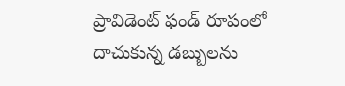ప్రావిడెంట్‌ ఫండ్‌ రూపంలో దాచుకున్న డబ్బులను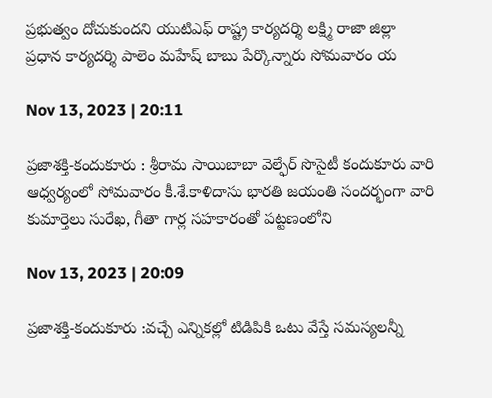ప్రభుత్వం దోచుకుందని యుటిఎఫ్‌ రాష్ట్ర కార్యదర్శి లక్ష్మి రాజా జిల్లా ప్రధాన కార్యదర్శి పాలెం మహేష్‌ బాబు పేర్కొన్నారు సోమవారం య

Nov 13, 2023 | 20:11

ప్రజాశక్తి-కందుకూరు : శ్రీరామ సాయిబాబా వెల్ఫేర్‌ సొసైటీ కందుకూరు వారి ఆధ్వర్యంలో సోమవారం కీ.శే.కాళిదాసు భారతి జయంతి సందర్భంగా వారి కుమార్తెలు సురేఖ, గీతా గార్ల సహకారంతో పట్టణంలోని

Nov 13, 2023 | 20:09

ప్రజాశక్తి-కందుకూరు :వచ్చే ఎన్నికల్లో టిడిపికి ఒటు వేస్తే సమస్యలన్నీ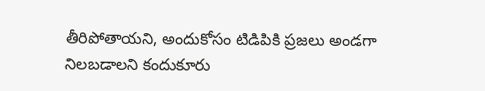తీరిపోతాయని, అందుకోసం టిడిపికి ప్రజలు అండగా నిలబడాలని కందుకూరు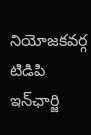నియోజకవర్గ టిడిపి ఇన్‌ఛార్జి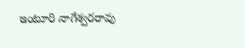ఇంటూరి నాగేశ్వరరావు